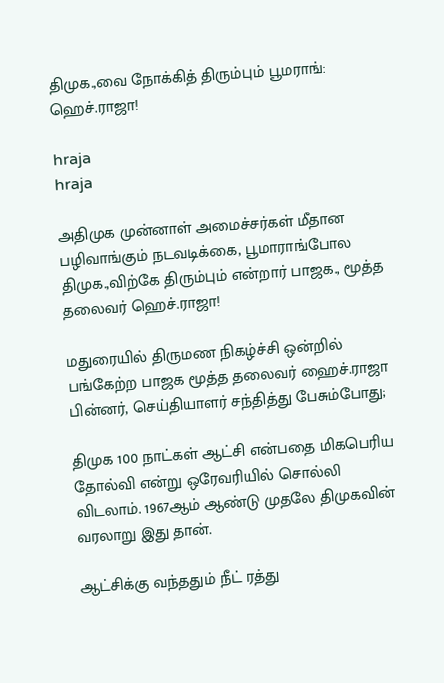திமுக.,வை நோக்கித் திரும்பும் பூமராங்: ஹெச்.ராஜா!

hraja
hraja

அதிமுக முன்னாள் அமைச்சர்கள் மீதான பழிவாங்கும் நடவடிக்கை, பூமாராங்போல திமுக.,விற்கே திரும்பும் என்றார் பாஜக., மூத்த தலைவர் ஹெச்.ராஜா!

மதுரையில் திருமண நிகழ்ச்சி ஒன்றில் பங்கேற்ற பாஜக மூத்த தலைவர் ஹைச்.ராஜா பின்னர், செய்தியாளர் சந்தித்து பேசும்போது;

திமுக 100 நாட்கள் ஆட்சி என்பதை மிகபெரிய தோல்வி என்று ஒரேவரியில் சொல்லி விடலாம். 1967ஆம் ஆண்டு முதலே திமுகவின் வரலாறு இது தான்.

ஆட்சிக்கு வந்ததும் நீட் ரத்து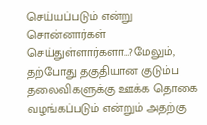செய்யப்படும் என்று சொன்னார்கள் செய்துள்ளார்களா…?மேலும், தற்போது தகுதியான குடும்ப தலைவிகளுக்கு ஊக்க தொகை வழங்கப்படும் என்றும் அதற்கு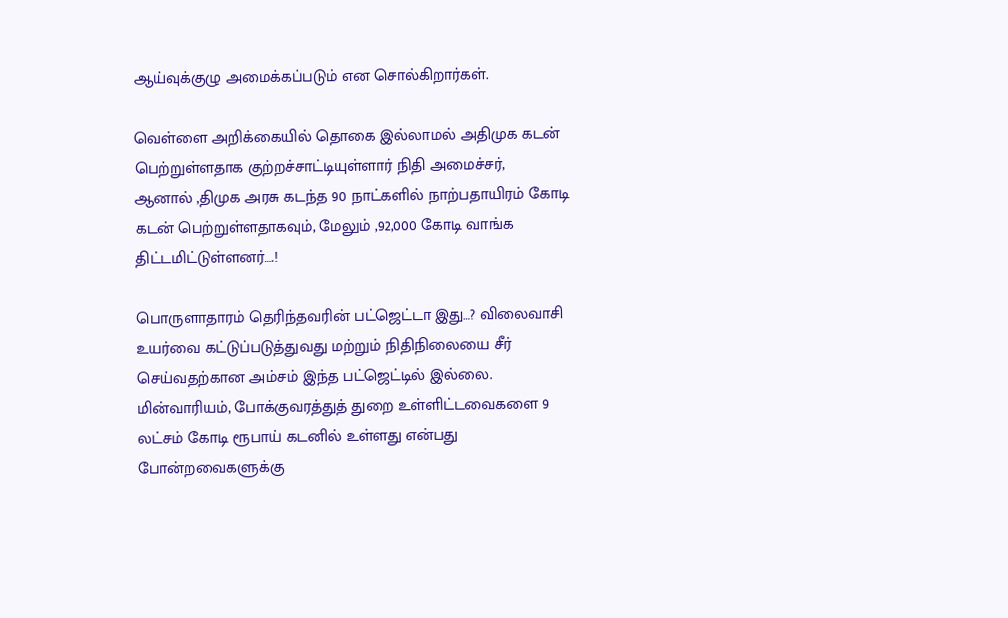ஆய்வுக்குழு அமைக்கப்படும் என சொல்கிறார்கள்.

வெள்ளை அறிக்கையில் தொகை இல்லாமல் அதிமுக கடன் பெற்றுள்ளதாக குற்றச்சாட்டியுள்ளார் நிதி அமைச்சர்,
ஆனால் ,திமுக அரசு கடந்த 90 நாட்களில் நாற்பதாயிரம் கோடி கடன் பெற்றுள்ளதாகவும், மேலும் ,92,000 கோடி வாங்க திட்டமிட்டுள்ளனர்….!

பொருளாதாரம் தெரிந்தவரின் பட்ஜெட்டா இது…? விலைவாசி உயர்வை கட்டுப்படுத்துவது மற்றும் நிதிநிலையை சீர் செய்வதற்கான அம்சம் இந்த பட்ஜெட்டில் இல்லை. மின்வாரியம், போக்குவரத்துத் துறை உள்ளிட்டவைகளை 9 லட்சம் கோடி ரூபாய் கடனில் உள்ளது என்பது போன்றவைகளுக்கு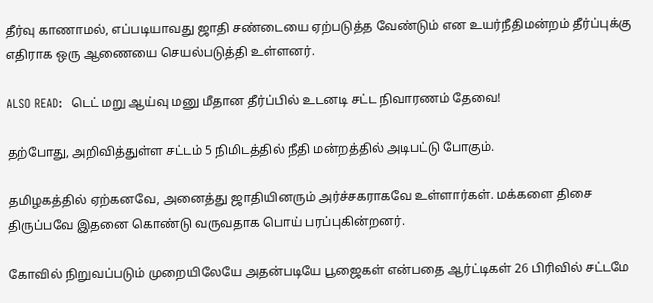தீர்வு காணாமல், எப்படியாவது ஜாதி சண்டையை ஏற்படுத்த வேண்டும் என உயர்நீதிமன்றம் தீர்ப்புக்கு எதிராக ஒரு ஆணையை செயல்படுத்தி உள்ளனர்.

ALSO READ:  டெட் மறு ஆய்வு மனு மீதான தீர்ப்பில் உடனடி சட்ட நிவாரணம் தேவை!

தற்போது, அறிவித்துள்ள சட்டம் 5 நிமிடத்தில் நீதி மன்றத்தில் அடிபட்டு போகும்.

தமிழகத்தில் ஏற்கனவே, அனைத்து ஜாதியினரும் அர்ச்சகராகவே உள்ளார்கள். மக்களை திசை திருப்பவே இதனை கொண்டு வருவதாக பொய் பரப்புகின்றனர்.

கோவில் நிறுவப்படும் முறையிலேயே அதன்படியே பூஜைகள் என்பதை ஆர்ட்டிகள் 26 பிரிவில் சட்டமே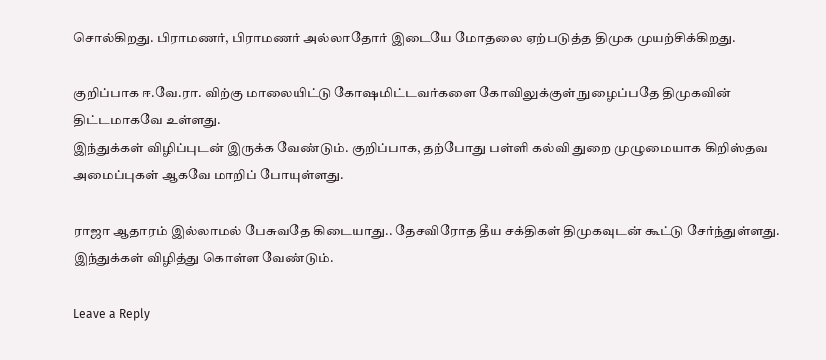சொல்கிறது. பிராமணர், பிராமணர் அல்லாதோர் இடையே மோதலை ஏற்படுத்த திமுக முயற்சிக்கிறது.

குறிப்பாக ஈ.வே.ரா. விற்கு மாலையிட்டு கோஷமிட்டவர்களை கோவிலுக்குள் நுழைப்பதே திமுகவின் திட்டமாகவே உள்ளது.
இந்துக்கள் விழிப்புடன் இருக்க வேண்டும். குறிப்பாக, தற்போது பள்ளி கல்வி துறை முழுமையாக கிறிஸ்தவ அமைப்புகள் ஆகவே மாறிப் போயுள்ளது.

ராஜா ஆதாரம் இல்லாமல் பேசுவதே கிடையாது.. தேசவிரோத தீய சக்திகள் திமுகவுடன் கூட்டு சேர்ந்துள்ளது. இந்துக்கள் விழித்து கொள்ள வேண்டும்.

Leave a Reply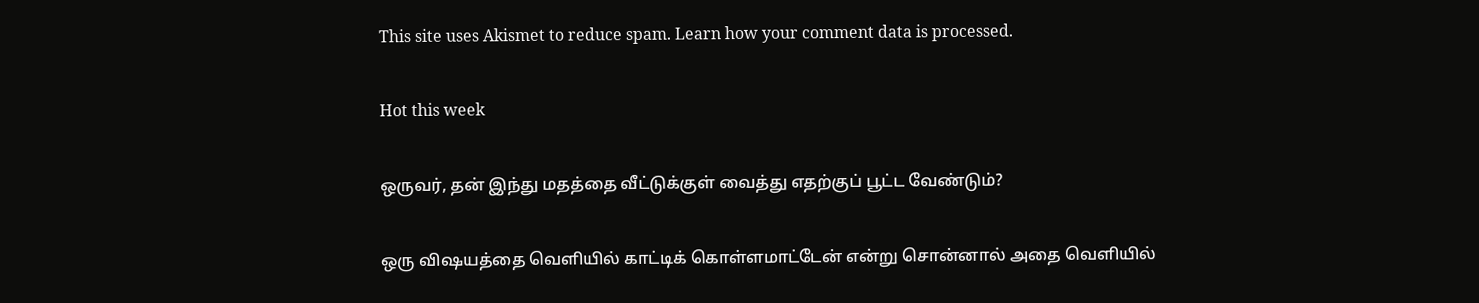This site uses Akismet to reduce spam. Learn how your comment data is processed.

Hot this week

ஒருவர், தன் இந்து மதத்தை வீட்டுக்குள் வைத்து எதற்குப் பூட்ட வேண்டும்?

ஒரு விஷயத்தை வெளியில் காட்டிக் கொள்ளமாட்டேன் என்று சொன்னால் அதை வெளியில்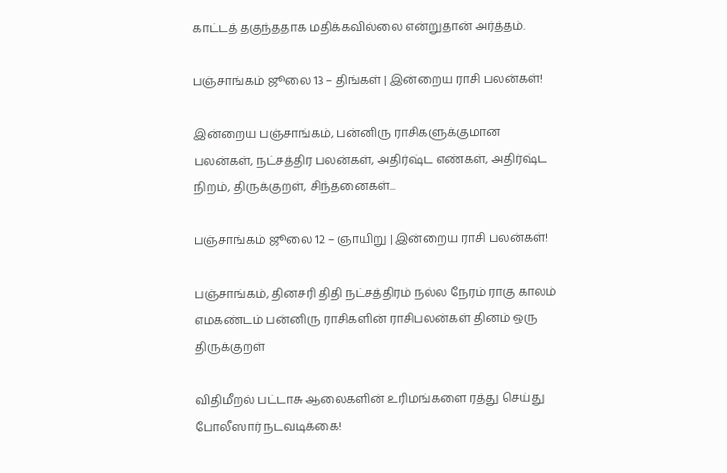காட்டத் தகுந்ததாக மதிக்கவில்லை என்றுதான் அர்த்தம்.

பஞ்சாங்கம் ஜூலை 13 – திங்கள் | இன்றைய ராசி பலன்கள்!

இன்றைய பஞ்சாங்கம், பன்னிரு ராசிகளுக்குமான பலன்கள், நட்சத்திர பலன்கள், அதிர்ஷ்ட எண்கள், அதிர்ஷ்ட நிறம், திருக்குறள், சிந்தனைகள்...

பஞ்சாங்கம் ஜூலை 12 – ஞாயிறு | இன்றைய ராசி பலன்கள்!

பஞ்சாங்கம், தினசரி திதி நட்சத்திரம் நல்ல நேரம் ராகு காலம் எமகண்டம் பன்னிரு ராசிகளின் ராசிபலன்கள் தினம் ஒரு திருக்குறள்

விதிமீறல் பட்டாசு ஆலைகளின் உரிமங்களை ரத்து செய்து போலீஸார் நடவடிக்கை!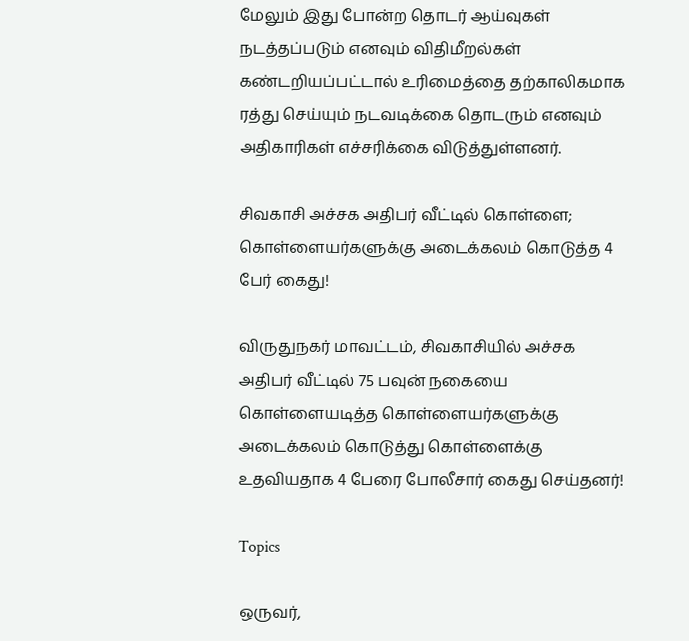மேலும் இது போன்ற தொடர் ஆய்வுகள் நடத்தப்படும் எனவும் விதிமீறல்கள் கண்டறியப்பட்டால் உரிமைத்தை தற்காலிகமாக ரத்து செய்யும் நடவடிக்கை தொடரும் எனவும் அதிகாரிகள் எச்சரிக்கை விடுத்துள்ளனர்.

சிவகாசி அச்சக அதிபர் வீட்டில் கொள்ளை; கொள்ளையர்களுக்கு அடைக்கலம் கொடுத்த 4 பேர் கைது!

விருதுநகர் மாவட்டம், சிவகாசியில் அச்சக அதிபர் வீட்டில் 75 பவுன் நகையை கொள்ளையடித்த கொள்ளையர்களுக்கு அடைக்கலம் கொடுத்து கொள்ளைக்கு உதவியதாக 4 பேரை போலீசார் கைது செய்தனர்!

Topics

ஒருவர்,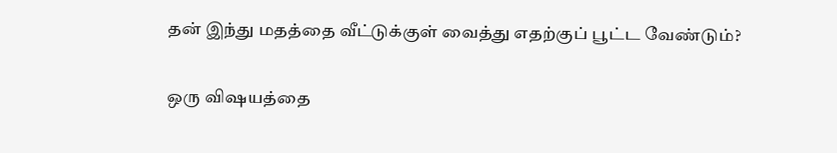தன் இந்து மதத்தை வீட்டுக்குள் வைத்து எதற்குப் பூட்ட வேண்டும்?

ஒரு விஷயத்தை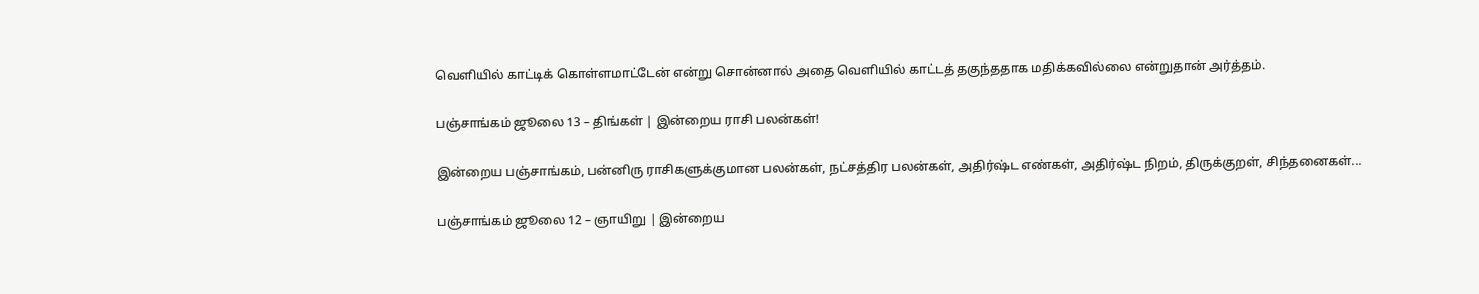வெளியில் காட்டிக் கொள்ளமாட்டேன் என்று சொன்னால் அதை வெளியில் காட்டத் தகுந்ததாக மதிக்கவில்லை என்றுதான் அர்த்தம்.

பஞ்சாங்கம் ஜூலை 13 – திங்கள் | இன்றைய ராசி பலன்கள்!

இன்றைய பஞ்சாங்கம், பன்னிரு ராசிகளுக்குமான பலன்கள், நட்சத்திர பலன்கள், அதிர்ஷ்ட எண்கள், அதிர்ஷ்ட நிறம், திருக்குறள், சிந்தனைகள்...

பஞ்சாங்கம் ஜூலை 12 – ஞாயிறு | இன்றைய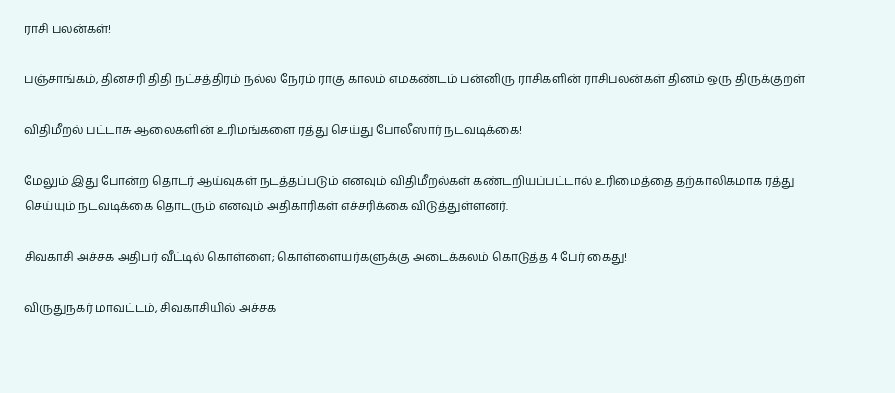ராசி பலன்கள்!

பஞ்சாங்கம், தினசரி திதி நட்சத்திரம் நல்ல நேரம் ராகு காலம் எமகண்டம் பன்னிரு ராசிகளின் ராசிபலன்கள் தினம் ஒரு திருக்குறள்

விதிமீறல் பட்டாசு ஆலைகளின் உரிமங்களை ரத்து செய்து போலீஸார் நடவடிக்கை!

மேலும் இது போன்ற தொடர் ஆய்வுகள் நடத்தப்படும் எனவும் விதிமீறல்கள் கண்டறியப்பட்டால் உரிமைத்தை தற்காலிகமாக ரத்து செய்யும் நடவடிக்கை தொடரும் எனவும் அதிகாரிகள் எச்சரிக்கை விடுத்துள்ளனர்.

சிவகாசி அச்சக அதிபர் வீட்டில் கொள்ளை; கொள்ளையர்களுக்கு அடைக்கலம் கொடுத்த 4 பேர் கைது!

விருதுநகர் மாவட்டம், சிவகாசியில் அச்சக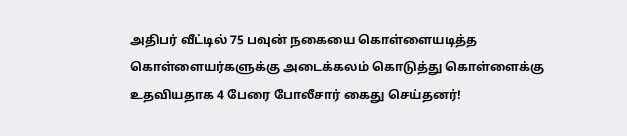அதிபர் வீட்டில் 75 பவுன் நகையை கொள்ளையடித்த கொள்ளையர்களுக்கு அடைக்கலம் கொடுத்து கொள்ளைக்கு உதவியதாக 4 பேரை போலீசார் கைது செய்தனர்!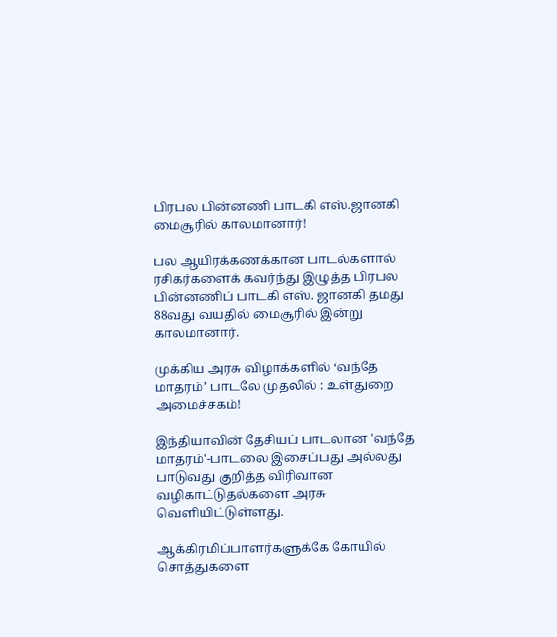பிரபல பின்னணி பாடகி எஸ்.ஜானகி மைசூரில் காலமானார்!

பல ஆயிரக்கணக்கான பாடல்களால் ரசிகர்களைக் கவர்ந்து இழுத்த பிரபல பின்னணிப் பாடகி எஸ். ஜானகி தமது 88வது வயதில் மைசூரில் இன்று காலமானார்.

முக்கிய அரசு விழாக்களில் ‘வந்தே மாதரம்’ பாடலே முதலில் : உள்துறை அமைச்சகம்!

இந்தியாவின் தேசியப் பாடலான 'வந்தே மாதரம்'-பாடலை இசைப்பது அல்லது பாடுவது குறித்த விரிவான வழிகாட்டுதல்களை அரசு வெளியிட்டுள்ளது.

ஆக்கிரமிப்பாளர்களுக்கே கோயில் சொத்துகளை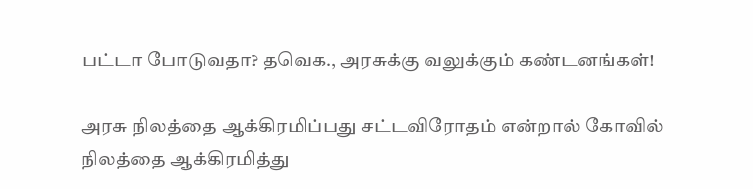பட்டா போடுவதா? தவெக., அரசுக்கு வலுக்கும் கண்டனங்கள்!

அரசு நிலத்தை ஆக்கிரமிப்பது சட்டவிரோதம் என்றால் கோவில் நிலத்தை ஆக்கிரமித்து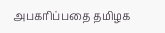அபகரிப்பதை தமிழக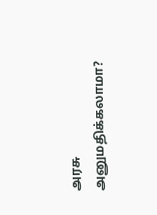அரசு அனுமதிக்கலாமா?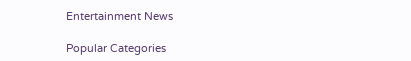Entertainment News

Popular Categories